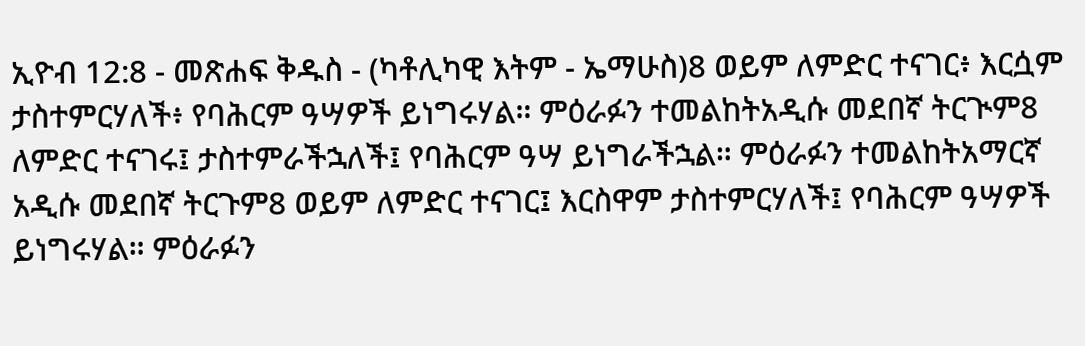ኢዮብ 12:8 - መጽሐፍ ቅዱስ - (ካቶሊካዊ እትም - ኤማሁስ)8 ወይም ለምድር ተናገር፥ እርሷም ታስተምርሃለች፥ የባሕርም ዓሣዎች ይነግሩሃል። ምዕራፉን ተመልከትአዲሱ መደበኛ ትርጒም8 ለምድር ተናገሩ፤ ታስተምራችኋለች፤ የባሕርም ዓሣ ይነግራችኋል። ምዕራፉን ተመልከትአማርኛ አዲሱ መደበኛ ትርጉም8 ወይም ለምድር ተናገር፤ እርስዋም ታስተምርሃለች፤ የባሕርም ዓሣዎች ይነግሩሃል። ምዕራፉን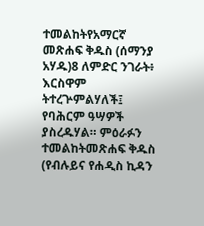ተመልከትየአማርኛ መጽሐፍ ቅዱስ (ሰማንያ አሃዱ)8 ለምድር ንገራት፥ እርስዋም ትተረጕምልሃለች፤ የባሕርም ዓሣዎች ያስረዱሃል። ምዕራፉን ተመልከትመጽሐፍ ቅዱስ (የብሉይና የሐዲስ ኪዳን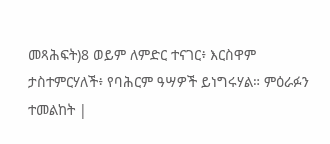መጻሕፍት)8 ወይም ለምድር ተናገር፥ እርስዋም ታስተምርሃለች፥ የባሕርም ዓሣዎች ይነግሩሃል። ምዕራፉን ተመልከት |